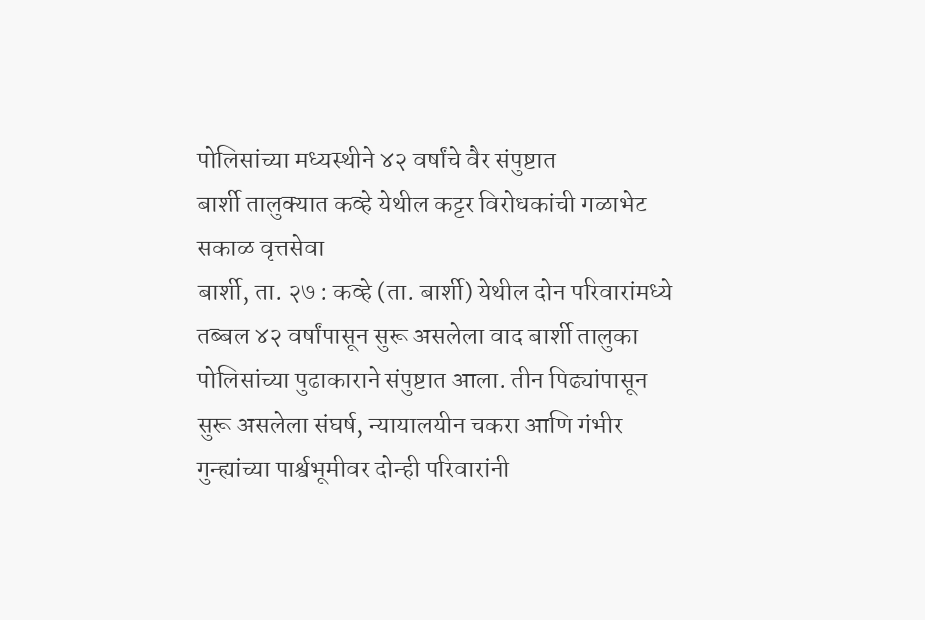पोलिसांच्या मध्यस्थीने ४२ वर्षांचे वैर संपुष्टात
बार्शी तालुक्यात कव्हे येथील कट्टर विरोधकांची गळाभेट
सकाळ वृत्तसेवा
बार्शी, ता. २७ : कव्हे (ता. बार्शी) येथील दोन परिवारांमध्ये तब्बल ४२ वर्षांपासून सुरू असलेला वाद बार्शी तालुका पोलिसांच्या पुढाकाराने संपुष्टात आला. तीन पिढ्यांपासून सुरू असलेला संघर्ष, न्यायालयीन चकरा आणि गंभीर गुन्ह्यांच्या पार्श्वभूमीवर दोन्ही परिवारांनी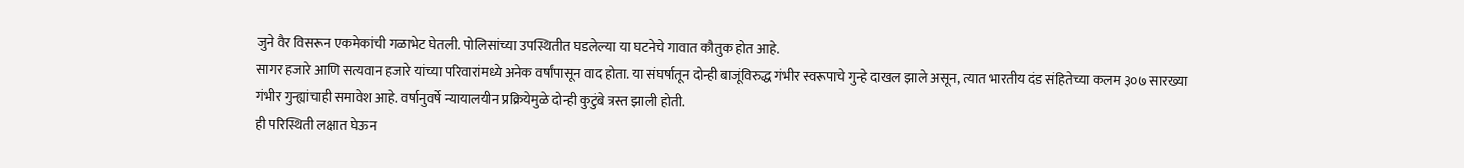जुने वैर विसरून एकमेकांची गळाभेट घेतली. पोलिसांच्या उपस्थितीत घडलेल्या या घटनेचे गावात कौतुक होत आहे.
सागर हजारे आणि सत्यवान हजारे यांच्या परिवारांमध्ये अनेक वर्षांपासून वाद होता. या संघर्षातून दोन्ही बाजूंविरुद्ध गंभीर स्वरूपाचे गुन्हे दाखल झाले असून, त्यात भारतीय दंड संहितेच्या कलम ३०७ सारख्या गंभीर गुन्ह्यांचाही समावेश आहे. वर्षानुवर्षे न्यायालयीन प्रक्रियेमुळे दोन्ही कुटुंबे त्रस्त झाली होती.
ही परिस्थिती लक्षात घेऊन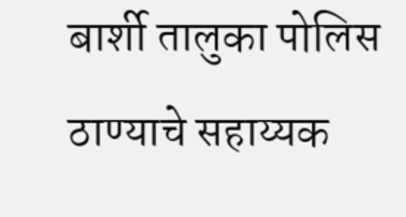बार्शी तालुका पोलिस ठाण्याचे सहाय्यक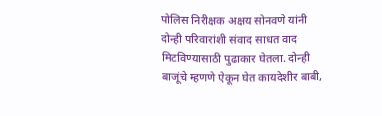पोलिस निरीक्षक अक्षय सोनवणे यांनी दोन्ही परिवारांशी संवाद साधत वाद मिटविण्यासाठी पुढाकार घेतला. दोन्ही बाजूंचे म्हणणे ऐकून घेत कायदेशीर बाबी,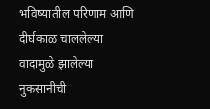भविष्यातील परिणाम आणि दीर्घकाळ चाललेल्या वादामुळे झालेल्या नुकसानीची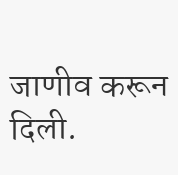जाणीव करून दिली.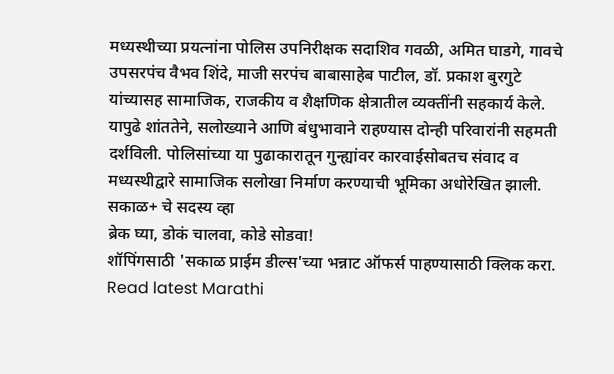मध्यस्थीच्या प्रयत्नांना पोलिस उपनिरीक्षक सदाशिव गवळी, अमित घाडगे, गावचे उपसरपंच वैभव शिंदे, माजी सरपंच बाबासाहेब पाटील, डॉ. प्रकाश बुरगुटे यांच्यासह सामाजिक, राजकीय व शैक्षणिक क्षेत्रातील व्यक्तींनी सहकार्य केले. यापुढे शांततेने, सलोख्याने आणि बंधुभावाने राहण्यास दोन्ही परिवारांनी सहमती दर्शविली. पोलिसांच्या या पुढाकारातून गुन्ह्यांवर कारवाईसोबतच संवाद व मध्यस्थीद्वारे सामाजिक सलोखा निर्माण करण्याची भूमिका अधोरेखित झाली.
सकाळ+ चे सदस्य व्हा
ब्रेक घ्या, डोकं चालवा, कोडे सोडवा!
शॉपिंगसाठी 'सकाळ प्राईम डील्स'च्या भन्नाट ऑफर्स पाहण्यासाठी क्लिक करा.
Read latest Marathi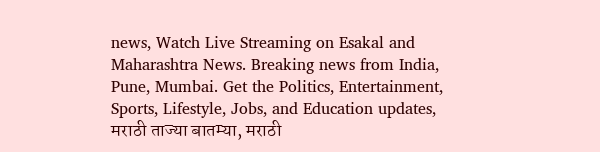news, Watch Live Streaming on Esakal and Maharashtra News. Breaking news from India, Pune, Mumbai. Get the Politics, Entertainment, Sports, Lifestyle, Jobs, and Education updates, मराठी ताज्या बातम्या, मराठी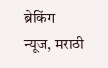ब्रेकिंग न्यूज, मराठी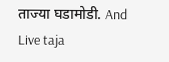ताज्या घडामोडी. And Live taja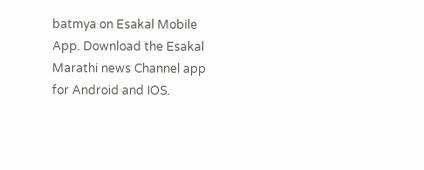batmya on Esakal Mobile App. Download the Esakal Marathi news Channel app for Android and IOS.